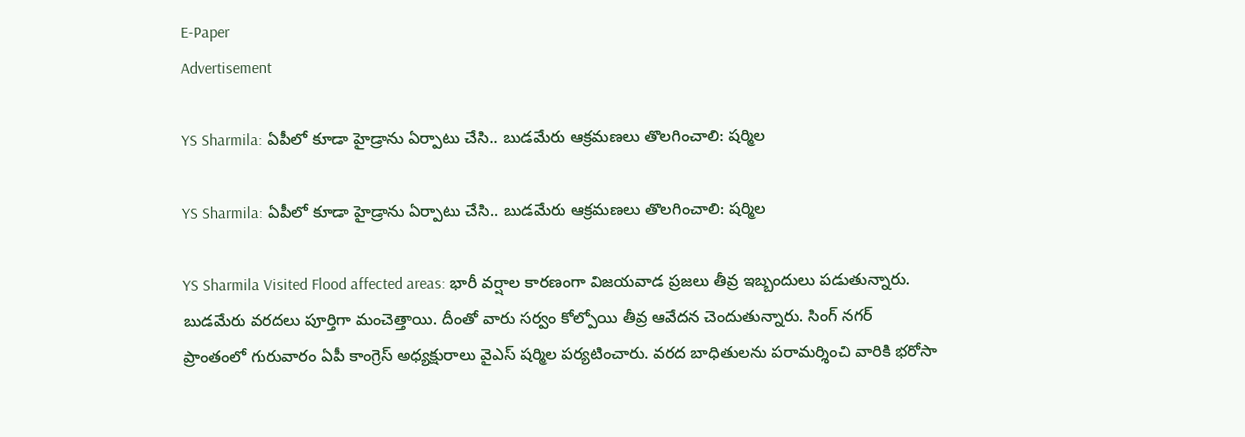E-Paper
Advertisement

YS Sharmila: ఏపీలో కూడా హైడ్రాను ఏర్పాటు చేసి.. బుడమేరు ఆక్రమణలు తొలగించాలి: షర్మిల

YS Sharmila: ఏపీలో కూడా హైడ్రాను ఏర్పాటు చేసి.. బుడమేరు ఆక్రమణలు తొలగించాలి: షర్మిల

YS Sharmila Visited Flood affected areas: భారీ వర్షాల కారణంగా విజయవాడ ప్రజలు తీవ్ర ఇబ్బందులు పడుతున్నారు. బుడమేరు వరదలు పూర్తిగా మంచెత్తాయి. దీంతో వారు సర్వం కోల్పోయి తీవ్ర ఆవేదన చెందుతున్నారు. సింగ్ నగర్ ప్రాంతంలో గురువారం ఏపీ కాంగ్రెస్ అధ్యక్షురాలు వైఎస్ షర్మిల పర్యటించారు. వరద బాధితులను పరామర్శించి వారికి భరోసా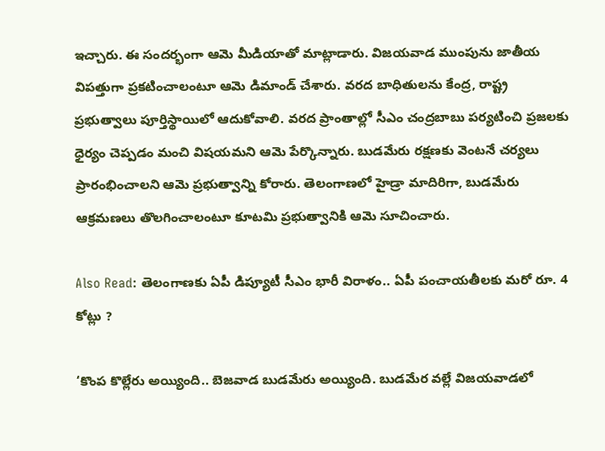ఇచ్చారు. ఈ సందర్భంగా ఆమె మీడియాతో మాట్లాడారు. విజయవాడ ముంపును జాతీయ విపత్తుగా ప్రకటించాలంటూ ఆమె డిమాండ్ చేశారు. వరద బాధితులను కేంద్ర, రాష్ట్ర ప్రభుత్వాలు పూర్తిస్థాయిలో ఆదుకోవాలి. వరద ప్రాంతాల్లో సీఎం చంద్రబాబు పర్యటించి ప్రజలకు ధైర్యం చెప్పడం మంచి విషయమని ఆమె పేర్కొన్నారు. బుడమేరు రక్షణకు వెంటనే చర్యలు ప్రారంభించాలని ఆమె ప్రభుత్వాన్ని కోరారు. తెలంగాణలో హైడ్రా మాదిరిగా, బుడమేరు ఆక్రమణలు తొలగించాలంటూ కూటమి ప్రభుత్వానికి ఆమె సూచించారు.

Also Read: తెలంగాణకు ఏపీ డిప్యూటీ సీఎం భారీ విరాళం.. ఏపీ పంచాయతీలకు మరో రూ. 4 కోట్లు ?

‘కొంప కొల్లేరు అయ్యింది.. బెజవాడ బుడమేరు అయ్యింది. బుడమేర వల్లే విజయవాడలో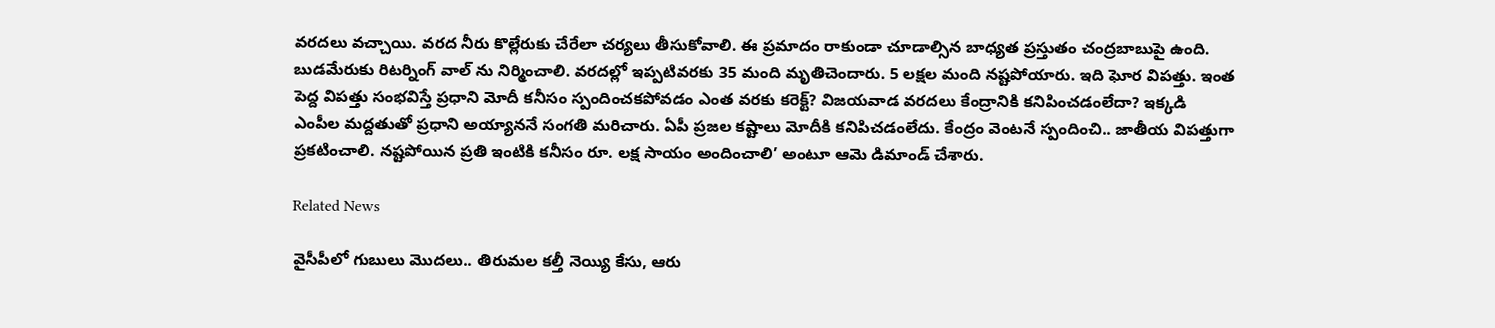వరదలు వచ్చాయి. వరద నీరు కొల్లేరుకు చేరేలా చర్యలు తీసుకోవాలి. ఈ ప్రమాదం రాకుండా చూడాల్సిన బాధ్యత ప్రస్తుతం చంద్రబాబుపై ఉంది. బుడమేరుకు రిటర్నింగ్ వాల్ ను నిర్మించాలి. వరదల్లో ఇప్పటివరకు 35 మంది మృతిచెందారు. 5 లక్షల మంది నష్టపోయారు. ఇది ఘోర విపత్తు. ఇంత పెద్ద విపత్తు సంభవిస్తే ప్రధాని మోదీ కనీసం స్పందించకపోవడం ఎంత వరకు కరెక్ట్? విజయవాడ వరదలు కేంద్రానికి కనిపించడంలేదా? ఇక్కడి ఎంపీల మద్దతుతో ప్రధాని అయ్యాననే సంగతి మరిచారు. ఏపీ ప్రజల కష్టాలు మోదీకి కనిపిచడంలేదు. కేంద్రం వెంటనే స్పందించి.. జాతీయ విపత్తుగా ప్రకటించాలి. నష్టపోయిన ప్రతి ఇంటికి కనీసం రూ. లక్ష సాయం అందించాలి’ అంటూ ఆమె డిమాండ్ చేశారు.

Related News

వైసీపీలో గుబులు మొదలు.. తిరుమల కల్తీ నెయ్యి కేసు, ఆరు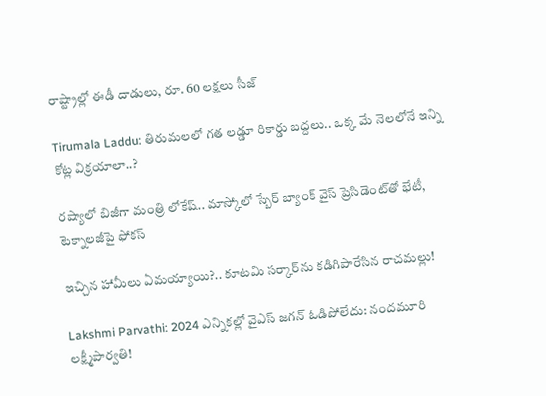రాష్ట్రాల్లో ఈడీ దాడులు, రూ. 60 లక్షలు సీజ్

Tirumala Laddu: తిరుమలలో గత లడ్డూ రికార్డు బద్దలు.. ఒక్క మే నెలలోనే ఇన్ని కోట్ల విక్రయాలా..?

రష్యాలో బిజీగా మంత్రి లోకేష్.. మాస్కోలో స్బేర్‌ బ్యాంక్ వైస్ ప్రెసిడెంట్‌తో భేటీ, టెక్నాలజీపై ఫోకస్

ఇచ్చిన హామీలు ఏమయ్యాయి?.. కూటమి సర్కార్‌ను కడిగిపారేసిన రాచమల్లు!

Lakshmi Parvathi: 2024 ఎన్నికల్లో వైఎస్ జగన్ ఓడిపోలేదు: నందమూరి లక్ష్మీపార్వతి!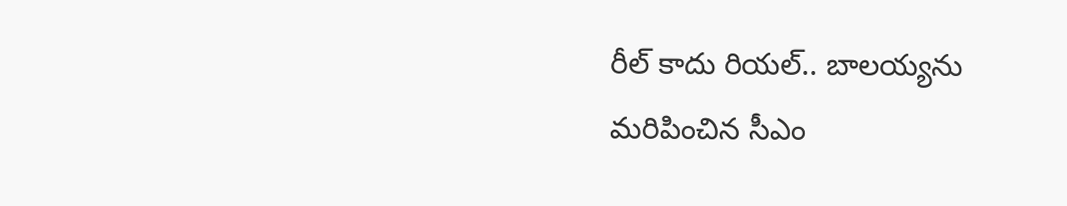రీల్ కాదు రియల్.. బాలయ్యను మరిపించిన సీఎం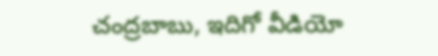చంద్రబాబు, ఇదిగో వీడియో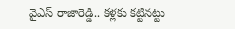వైఎస్ రాజారెడ్డి.. కళ్లకు కట్టినట్టు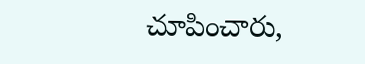చూపించారు,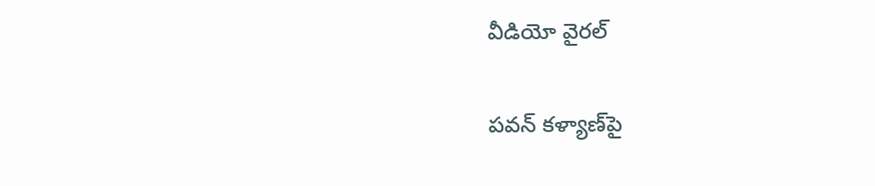వీడియో వైరల్

పవన్ కళ్యాణ్‌పై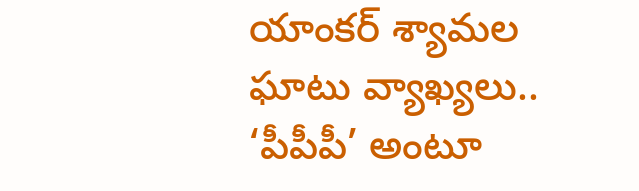యాంకర్ శ్యామల ఘాటు వ్యాఖ్యలు.. ‘పీపీపీ’ అంటూ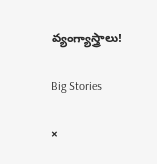వ్యంగ్యాస్త్రాలు!

Big Stories

×